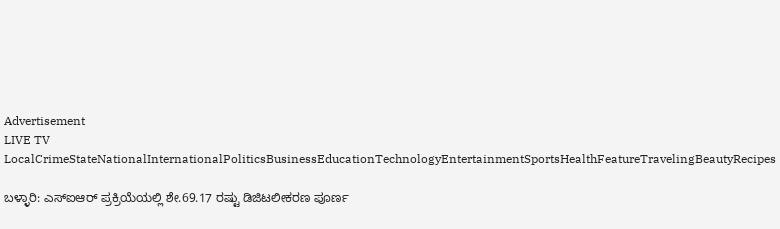Advertisement
LIVE TV LocalCrimeStateNationalInternationalPoliticsBusinessEducationTechnologyEntertainmentSportsHealthFeatureTravelingBeautyRecipes

ಬಳ್ಳಾರಿ: ಎಸ್‌ಐಆರ್ ಪ್ರಕ್ರಿಯೆಯಲ್ಲಿ ಶೇ.69.17 ರಷ್ಟು ಡಿಜಿಟಲೀಕರಣ ಪೂರ್ಣ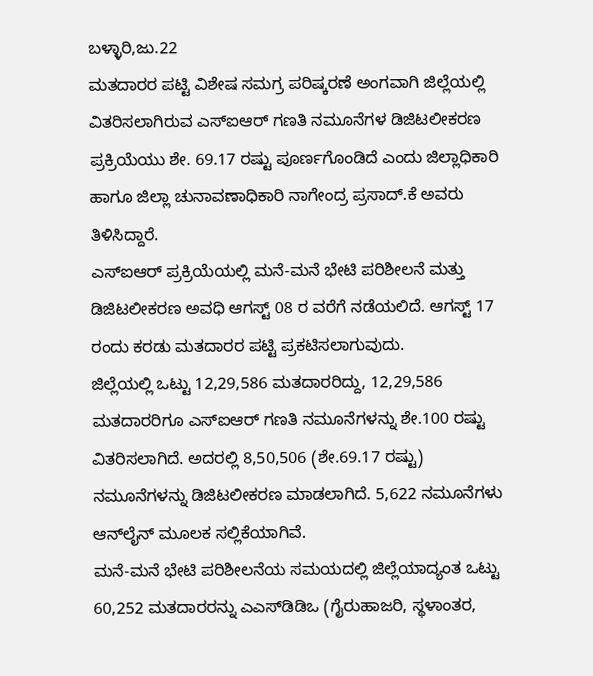ಬಳ್ಳಾರಿ,ಜು.22
ಮತದಾರರ ಪಟ್ಟಿ ವಿಶೇಷ ಸಮಗ್ರ ಪರಿಷ್ಕರಣೆ ಅಂಗವಾಗಿ ಜಿಲ್ಲೆಯಲ್ಲಿ ವಿತರಿಸಲಾಗಿರುವ ಎಸ್‌ಐಆರ್ ಗಣತಿ ನಮೂನೆಗಳ ಡಿಜಿಟಲೀಕರಣ ಪ್ರಕ್ರಿಯೆಯು ಶೇ. 69.17 ರಷ್ಟು ಪೂರ್ಣಗೊಂಡಿದೆ ಎಂದು ಜಿಲ್ಲಾಧಿಕಾರಿ ಹಾಗೂ ಜಿಲ್ಲಾ ಚುನಾವಣಾಧಿಕಾರಿ ನಾಗೇಂದ್ರ ಪ್ರಸಾದ್.ಕೆ ಅವರು ತಿಳಿಸಿದ್ದಾರೆ.
ಎಸ್‌ಐಆರ್ ಪ್ರಕ್ರಿಯೆಯಲ್ಲಿ ಮನೆ-ಮನೆ ಭೇಟಿ ಪರಿಶೀಲನೆ ಮತ್ತು ಡಿಜಿಟಲೀಕರಣ ಅವಧಿ ಆಗಸ್ಟ್ 08 ರ ವರೆಗೆ ನಡೆಯಲಿದೆ. ಆಗಸ್ಟ್ 17 ರಂದು ಕರಡು ಮತದಾರರ ಪಟ್ಟಿ ಪ್ರಕಟಿಸಲಾಗುವುದು.
ಜಿಲ್ಲೆಯಲ್ಲಿ ಒಟ್ಟು 12,29,586 ಮತದಾರರಿದ್ದು, 12,29,586 ಮತದಾರರಿಗೂ ಎಸ್‌ಐಆರ್ ಗಣತಿ ನಮೂನೆಗಳನ್ನು ಶೇ.100 ರಷ್ಟು ವಿತರಿಸಲಾಗಿದೆ. ಅದರಲ್ಲಿ 8,50,506 (ಶೇ.69.17 ರಷ್ಟು) ನಮೂನೆಗಳನ್ನು ಡಿಜಿಟಲೀಕರಣ ಮಾಡಲಾಗಿದೆ. 5,622 ನಮೂನೆಗಳು ಆನ್‌ಲೈನ್ ಮೂಲಕ ಸಲ್ಲಿಕೆಯಾಗಿವೆ.
ಮನೆ-ಮನೆ ಭೇಟಿ ಪರಿಶೀಲನೆಯ ಸಮಯದಲ್ಲಿ ಜಿಲ್ಲೆಯಾದ್ಯಂತ ಒಟ್ಟು 60,252 ಮತದಾರರನ್ನು ಎಎಸ್‌ಡಿಡಿಒ (ಗೈರುಹಾಜರಿ, ಸ್ಥಳಾಂತರ,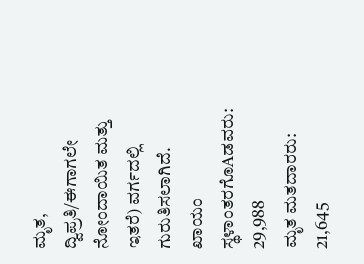ಮೃತ, ದ್ವಿಪ್ರತಿ/ಈಗಾಗಲೇ ನೋಂದಾಯಿತ ಮತ್ತು ಇತರೆ) ವರ್ಗದಲ್ಲಿ ಗುರುತಿಸಲಾಗಿದೆ.
ಖಾಯಂ ಸ್ಥಳಾಂತರಗೊAಡವರು: 29,988
ಮೃತ ಮತದಾರರು: 21,645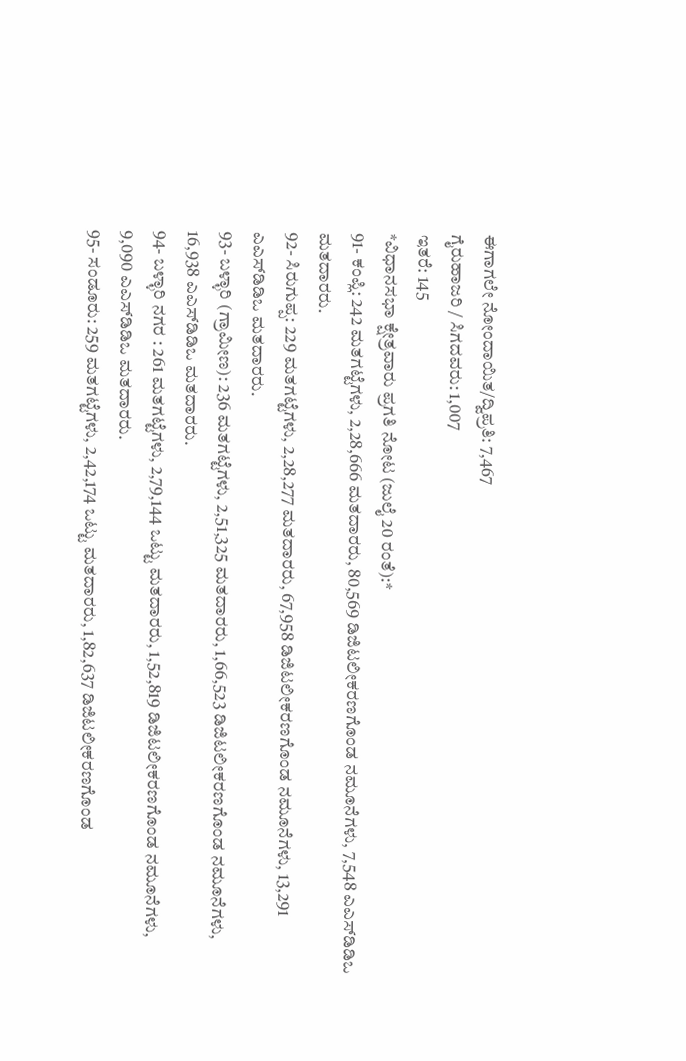ಈಗಾಗಲೇ ನೋಂದಾಯಿತ/ದ್ವಿಪ್ರತಿ: 7,467
ಗೈರುಹಾಜರಿ / ಸಿಗದವರು: 1,007
ಇತರೆ: 145
*ವಿಧಾನಸಭಾ ಕ್ಷೇತ್ರವಾರು ಪ್ರಗತಿ ನೋಟ (ಜುಲೈ 20 ರಂತೆ):*
91- ಕಂಪ್ಲಿ: 242 ಮತಗಟ್ಟೆಗಳು, 2,28,666 ಮತದಾರರು, 80,569 ಡಿಜಿಟಲೀಕರಣಗೊಂಡ ನಮೂನೆಗಳು, 7,548 ಎಎಸ್‌ಡಿಡಿಒ ಮತದಾರರು.
92- ಸಿರುಗುಪ್ಪ: 229 ಮತಗಟ್ಟೆಗಳು, 2,28,277 ಮತದಾರರು, 67,958 ಡಿಜಿಟಲೀಕರಣಗೊಂಡ ನಮೂನೆಗಳು, 13,291 ಎಎಸ್‌ಡಿಡಿಒ ಮತದಾರರು.
93- ಬಳ್ಳಾರಿ (ಗ್ರಾಮೀಣ): 236 ಮತಗಟ್ಟೆಗಳು, 2,51,325 ಮತದಾರರು, 1,66,523 ಡಿಜಿಟಲೀಕರಣಗೊಂಡ ನಮೂನೆಗಳು, 16,938 ಎಎಸ್‌ಡಿಡಿಒ ಮತದಾರರು.
94- ಬಳ್ಳಾರಿ ನಗರ : 261 ಮತಗಟ್ಟೆಗಳು, 2,79,144 ಒಟ್ಟು ಮತದಾರರು, 1,52,819 ಡಿಜಿಟಲೀಕರಣಗೊಂಡ ನಮೂನೆಗಳು, 9,090 ಎಎಸ್‌ಡಿಡಿಒ ಮತದಾರರು.
95- ಸಂಡೂರು: 259 ಮತಗಟ್ಟೆಗಳು, 2,42,174 ಒಟ್ಟು ಮತದಾರರು, 1,82,637 ಡಿಜಿಟಲೀಕರಣಗೊಂಡ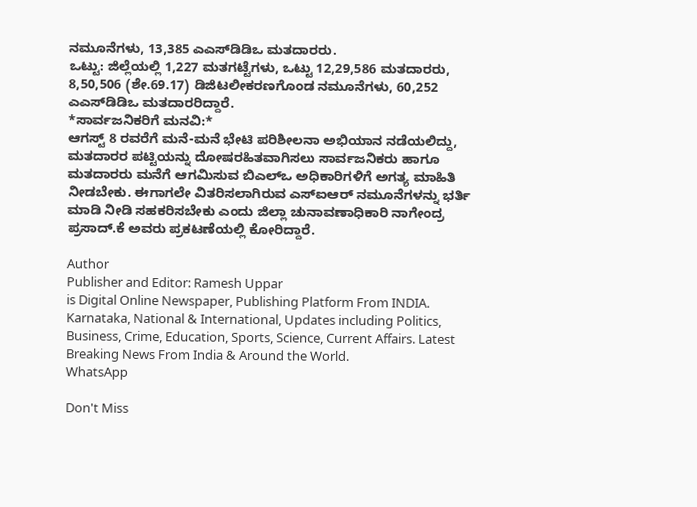ನಮೂನೆಗಳು, 13,385 ಎಎಸ್‌ಡಿಡಿಒ ಮತದಾರರು.
ಒಟ್ಟು: ಜಿಲ್ಲೆಯಲ್ಲಿ 1,227 ಮತಗಟ್ಟೆಗಳು, ಒಟ್ಟು 12,29,586 ಮತದಾರರು, 8,50,506 (ಶೇ.69.17) ಡಿಜಿಟಲೀಕರಣಗೊಂಡ ನಮೂನೆಗಳು, 60,252 ಎಎಸ್‌ಡಿಡಿಒ ಮತದಾರರಿದ್ದಾರೆ.
*ಸಾರ್ವಜನಿಕರಿಗೆ ಮನವಿ:*
ಆಗಸ್ಟ್ 8 ರವರೆಗೆ ಮನೆ-ಮನೆ ಭೇಟಿ ಪರಿಶೀಲನಾ ಅಭಿಯಾನ ನಡೆಯಲಿದ್ದು, ಮತದಾರರ ಪಟ್ಟಿಯನ್ನು ದೋಷರಹಿತವಾಗಿಸಲು ಸಾರ್ವಜನಿಕರು ಹಾಗೂ ಮತದಾರರು ಮನೆಗೆ ಆಗಮಿಸುವ ಬಿಎಲ್‌ಒ ಅಧಿಕಾರಿಗಳಿಗೆ ಅಗತ್ಯ ಮಾಹಿತಿ ನೀಡಬೇಕು. ಈಗಾಗಲೇ ವಿತರಿಸಲಾಗಿರುವ ಎಸ್‌ಐಆರ್ ನಮೂನೆಗಳನ್ನು ಭರ್ತಿ ಮಾಡಿ ನೀಡಿ ಸಹಕರಿಸಬೇಕು ಎಂದು ಜಿಲ್ಲಾ ಚುನಾವಣಾಧಿಕಾರಿ ನಾಗೇಂದ್ರ ಪ್ರಸಾದ್.ಕೆ ಅವರು ಪ್ರಕಟಣೆಯಲ್ಲಿ ಕೋರಿದ್ದಾರೆ.

Author
Publisher and Editor: Ramesh Uppar
is Digital Online Newspaper, Publishing Platform From INDIA. Karnataka, National & International, Updates including Politics, Business, Crime, Education, Sports, Science, Current Affairs. Latest Breaking News From India & Around the World.
WhatsApp

Don't Miss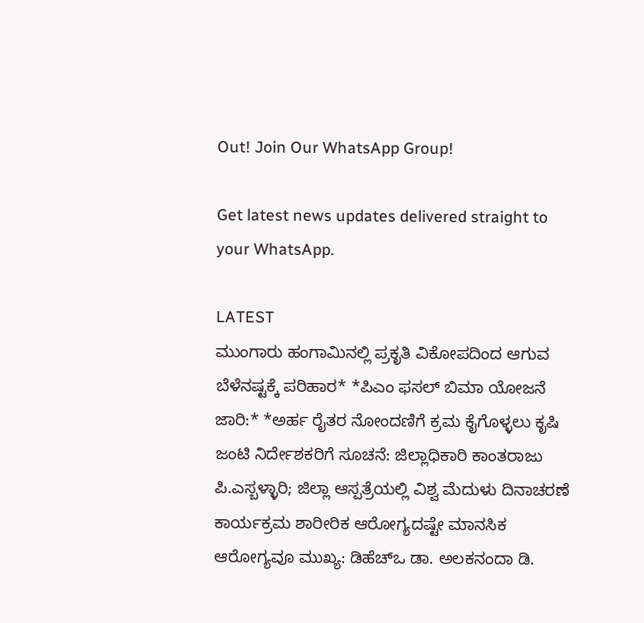Out! Join Our WhatsApp Group!

Get latest news updates delivered straight to your WhatsApp.

LATEST
ಮುಂಗಾರು ಹಂಗಾಮಿನಲ್ಲಿ ಪ್ರಕೃತಿ ವಿಕೋಪದಿಂದ ಆಗುವ ಬೆಳೆನಷ್ಟಕ್ಕೆ ಪರಿಹಾರ* *ಪಿಎಂ ಫಸಲ್ ಬಿಮಾ ಯೋಜನೆ ಜಾರಿ:* *ಅರ್ಹ ರೈತರ ನೋಂದಣಿಗೆ ಕ್ರಮ ಕೈಗೊಳ್ಳಲು ಕೃಷಿ ಜಂಟಿ ನಿರ್ದೇಶಕರಿಗೆ ಸೂಚನೆ: ಜಿಲ್ಲಾಧಿಕಾರಿ ಕಾಂತರಾಜು ಪಿ.ಎಸ್ಬಳ್ಳಾರಿ; ಜಿಲ್ಲಾ ಆಸ್ಪತ್ರೆಯಲ್ಲಿ ವಿಶ್ವ ಮೆದುಳು ದಿನಾಚರಣೆ ಕಾರ್ಯಕ್ರಮ ಶಾರೀರಿಕ ಆರೋಗ್ಯದಷ್ಟೇ ಮಾನಸಿಕ ಆರೋಗ್ಯವೂ ಮುಖ್ಯ: ಡಿಹೆಚ್‌ಒ ಡಾ. ಅಲಕನಂದಾ ಡಿ.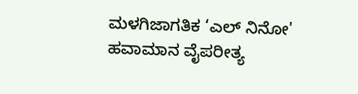ಮಳಗಿಜಾಗತಿಕ ‘ಎಲ್ ನಿನೋ' ಹವಾಮಾನ ವೈಪರೀತ್ಯ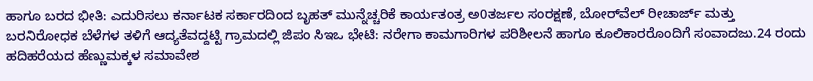ಹಾಗೂ ಬರದ ಭೀತಿ: ಎದುರಿಸಲು ಕರ್ನಾಟಕ ಸರ್ಕಾರದಿಂದ ಬೃಹತ್ ಮುನ್ನೆಚ್ಚರಿಕೆ ಕಾರ್ಯತಂತ್ರ ಅ0ತರ್ಜಲ ಸಂರಕ್ಷಣೆ, ಬೋರ್‌ವೆಲ್ ರೀಚಾರ್ಜ್ ಮತ್ತು ಬರನಿರೋಧಕ ಬೆಳೆಗಳ ತಳಿಗೆ ಆದ್ಯತೆವದ್ದಟ್ಟಿ ಗ್ರಾಮದಲ್ಲಿ ಜಿಪಂ ಸಿಇಒ ಭೇಟಿ: ನರೇಗಾ ಕಾಮಗಾರಿಗಳ ಪರಿಶೀಲನೆ ಹಾಗೂ ಕೂಲಿಕಾರರೊಂದಿಗೆ ಸಂವಾದಜು.24 ರಂದು ಹದಿಹರೆಯದ ಹೆಣ್ಣುಮಕ್ಕಳ ಸಮಾವೇಶ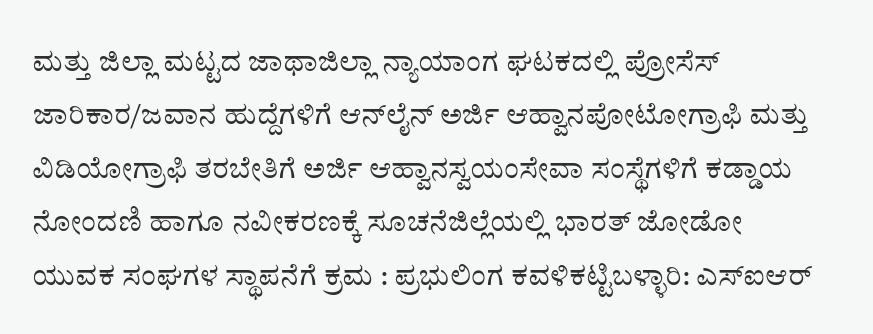ಮತ್ತು ಜಿಲ್ಲಾ ಮಟ್ಟದ ಜಾಥಾಜಿಲ್ಲಾ ನ್ಯಾಯಾಂಗ ಘಟಕದಲ್ಲಿ ಪ್ರೋಸೆಸ್ ಜಾರಿಕಾರ/ಜವಾನ ಹುದ್ದೆಗಳಿಗೆ ಆನ್‌ಲೈನ್ ಅರ್ಜಿ ಆಹ್ವಾನಪೋಟೋಗ್ರಾಫಿ ಮತ್ತು ವಿಡಿಯೋಗ್ರಾಫಿ ತರಬೇತಿಗೆ ಅರ್ಜಿ ಆಹ್ವಾನಸ್ವಯಂಸೇವಾ ಸಂಸ್ಥೆಗಳಿಗೆ ಕಡ್ಡಾಯ ನೋಂದಣಿ ಹಾಗೂ ನವೀಕರಣಕ್ಕೆ ಸೂಚನೆಜಿಲ್ಲೆಯಲ್ಲಿ ಭಾರತ್ ಜೋಡೋ ಯುವಕ ಸಂಘಗಳ ಸ್ಥಾಪನೆಗೆ ಕ್ರಮ : ಪ್ರಭುಲಿಂಗ ಕವಳಿಕಟ್ಟಿಬಳ್ಳಾರಿ: ಎಸ್‌ಐಆರ್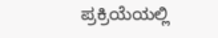ಪ್ರಕ್ರಿಯೆಯಲ್ಲಿ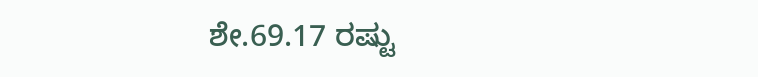ಶೇ.69.17 ರಷ್ಟು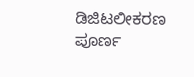ಡಿಜಿಟಲೀಕರಣ ಪೂರ್ಣ